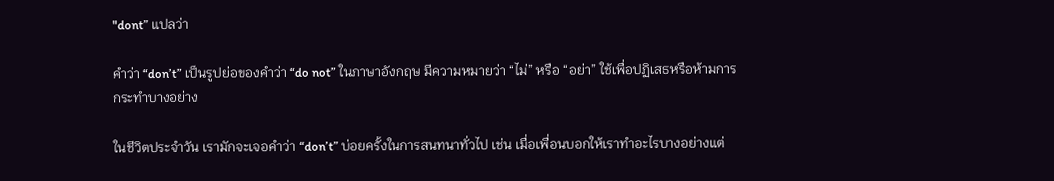"dont” แปลว่า

คำว่า “don’t” เป็นรูปย่อของคำว่า “do not” ในภาษาอังกฤษ มีความหมายว่า “ไม่” หรือ “อย่า” ใช้เพื่อปฏิเสธหรือห้ามการกระทำบางอย่าง

ในชีวิตประจำวัน เรามักจะเจอคำว่า “don’t” บ่อยครั้งในการสนทนาทั่วไป เช่น เมื่อเพื่อนบอกให้เราทำอะไรบางอย่างแต่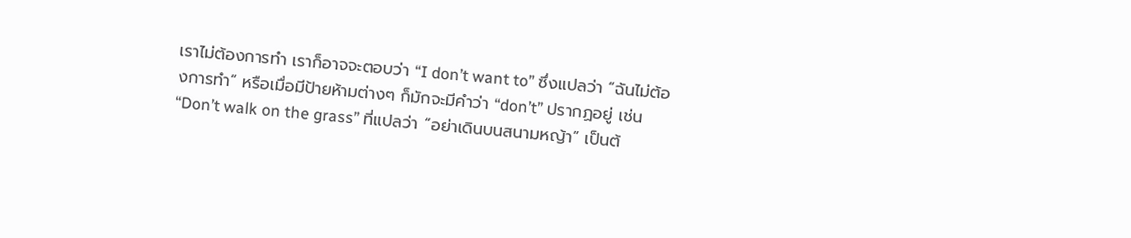เราไม่ต้องการทำ เราก็อาจจะตอบว่า “I don’t want to” ซึ่งแปลว่า “ฉันไม่ต้องการทำ” หรือเมื่อมีป้ายห้ามต่างๆ ก็มักจะมีคำว่า “don’t” ปรากฏอยู่ เช่น “Don’t walk on the grass” ที่แปลว่า “อย่าเดินบนสนามหญ้า” เป็นต้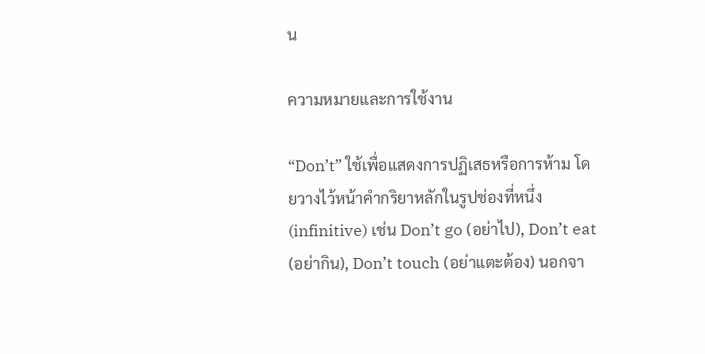น

ความหมายและการใช้งาน

“Don’t” ใช้เพื่อแสดงการปฏิเสธหรือการห้าม โดยวางไว้หน้าคำกริยาหลักในรูปช่องที่หนึ่ง (infinitive) เช่น Don’t go (อย่าไป), Don’t eat (อย่ากิน), Don’t touch (อย่าแตะต้อง) นอกจา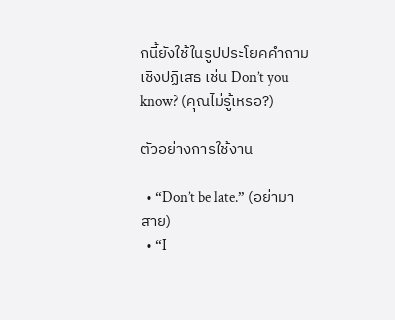กนี้ยังใช้ในรูปประโยคคำถามเชิงปฏิเสธ เช่น Don’t you know? (คุณไม่รู้เหรอ?)

ตัวอย่างการใช้งาน

  • “Don’t be late.” (อย่ามาสาย)
  • “I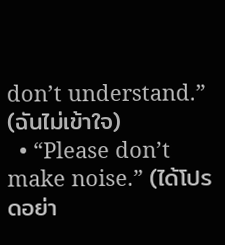don’t understand.” (ฉันไม่เข้าใจ)
  • “Please don’t make noise.” (ได้โปรดอย่า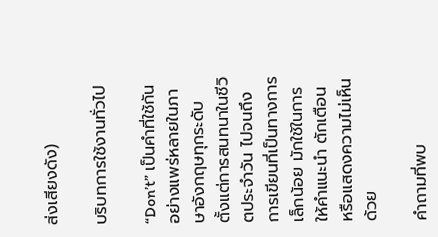ส่งเสียงดัง)

บริบทการใช้งานทั่วไป

“Don’t” เป็นคำที่ใช้กันอย่างแพร่หลายในภาษาอังกฤษทุกระดับ ตั้งแต่การสนทนาในชีวิตประจำวัน ไปจนถึงการเขียนที่เป็นทางการเล็กน้อย มักใช้ในการให้คำแนะนำ ตักเตือน หรือแสดงความไม่เห็นด้วย

คำถามที่พบ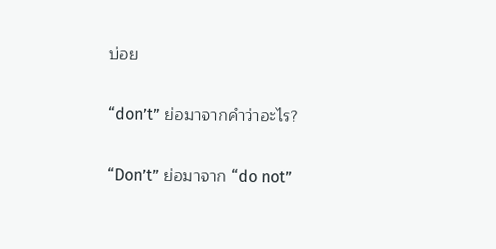บ่อย

“don’t” ย่อมาจากคำว่าอะไร?

“Don’t” ย่อมาจาก “do not”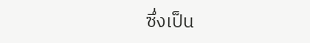ซึ่งเป็น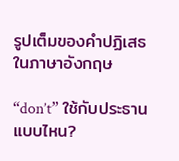รูปเต็มของคำปฏิเสธในภาษาอังกฤษ

“don’t” ใช้กับประธานแบบไหน?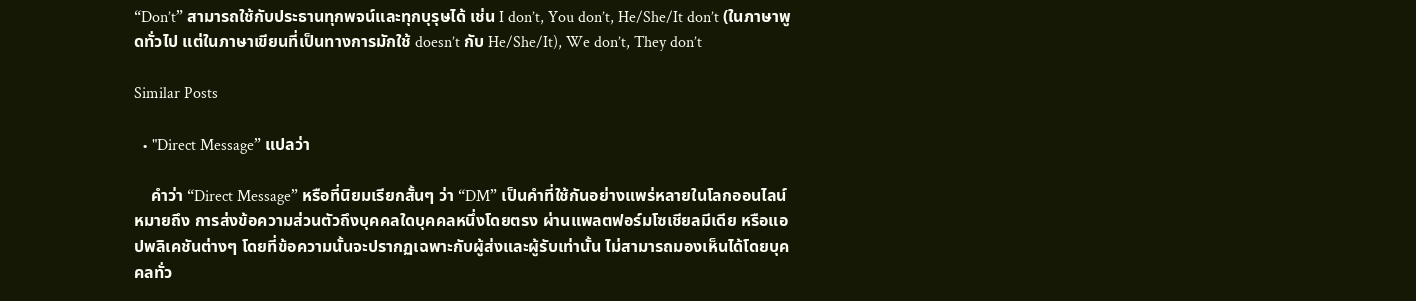“Don’t” สามารถใช้กับประธานทุกพจน์และทุกบุรุษได้ เช่น I don’t, You don’t, He/She/It don’t (ในภาษาพูดทั่วไป แต่ในภาษาเขียนที่เป็นทางการมักใช้ doesn’t กับ He/She/It), We don’t, They don’t

Similar Posts

  • "Direct Message” แปลว่า

    คำว่า “Direct Message” หรือที่นิยมเรียกสั้นๆ ว่า “DM” เป็นคำที่ใช้กันอย่างแพร่หลายในโลกออนไลน์ หมายถึง การส่งข้อความส่วนตัวถึงบุคคลใดบุคคลหนึ่งโดยตรง ผ่านแพลตฟอร์มโซเชียลมีเดีย หรือแอปพลิเคชันต่างๆ โดยที่ข้อความนั้นจะปรากฏเฉพาะกับผู้ส่งและผู้รับเท่านั้น ไม่สามารถมองเห็นได้โดยบุคคลทั่ว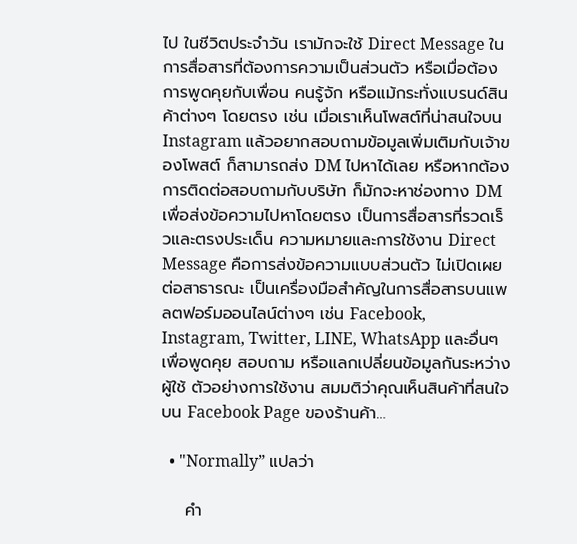ไป ในชีวิตประจำวัน เรามักจะใช้ Direct Message ในการสื่อสารที่ต้องการความเป็นส่วนตัว หรือเมื่อต้องการพูดคุยกับเพื่อน คนรู้จัก หรือแม้กระทั่งแบรนด์สินค้าต่างๆ โดยตรง เช่น เมื่อเราเห็นโพสต์ที่น่าสนใจบน Instagram แล้วอยากสอบถามข้อมูลเพิ่มเติมกับเจ้าของโพสต์ ก็สามารถส่ง DM ไปหาได้เลย หรือหากต้องการติดต่อสอบถามกับบริษัท ก็มักจะหาช่องทาง DM เพื่อส่งข้อความไปหาโดยตรง เป็นการสื่อสารที่รวดเร็วและตรงประเด็น ความหมายและการใช้งาน Direct Message คือการส่งข้อความแบบส่วนตัว ไม่เปิดเผยต่อสาธารณะ เป็นเครื่องมือสำคัญในการสื่อสารบนแพลตฟอร์มออนไลน์ต่างๆ เช่น Facebook, Instagram, Twitter, LINE, WhatsApp และอื่นๆ เพื่อพูดคุย สอบถาม หรือแลกเปลี่ยนข้อมูลกันระหว่างผู้ใช้ ตัวอย่างการใช้งาน สมมติว่าคุณเห็นสินค้าที่สนใจบน Facebook Page ของร้านค้า…

  • "Normally” แปลว่า

    คำ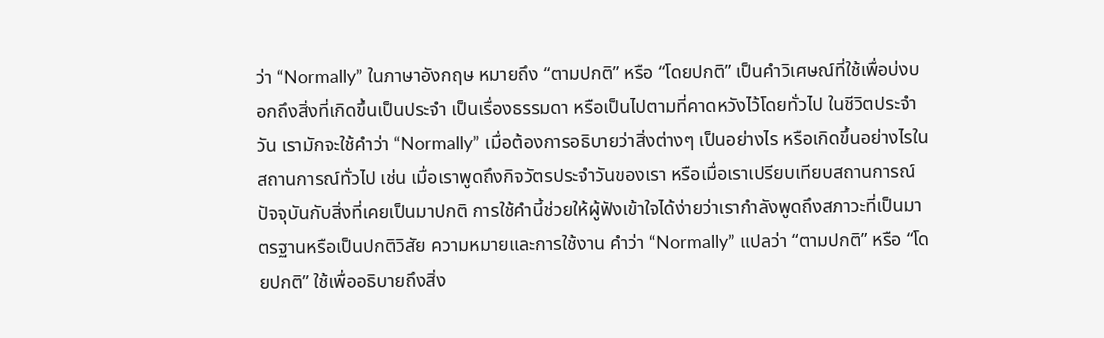ว่า “Normally” ในภาษาอังกฤษ หมายถึง “ตามปกติ” หรือ “โดยปกติ” เป็นคำวิเศษณ์ที่ใช้เพื่อบ่งบอกถึงสิ่งที่เกิดขึ้นเป็นประจำ เป็นเรื่องธรรมดา หรือเป็นไปตามที่คาดหวังไว้โดยทั่วไป ในชีวิตประจำวัน เรามักจะใช้คำว่า “Normally” เมื่อต้องการอธิบายว่าสิ่งต่างๆ เป็นอย่างไร หรือเกิดขึ้นอย่างไรในสถานการณ์ทั่วไป เช่น เมื่อเราพูดถึงกิจวัตรประจำวันของเรา หรือเมื่อเราเปรียบเทียบสถานการณ์ปัจจุบันกับสิ่งที่เคยเป็นมาปกติ การใช้คำนี้ช่วยให้ผู้ฟังเข้าใจได้ง่ายว่าเรากำลังพูดถึงสภาวะที่เป็นมาตรฐานหรือเป็นปกติวิสัย ความหมายและการใช้งาน คำว่า “Normally” แปลว่า “ตามปกติ” หรือ “โดยปกติ” ใช้เพื่ออธิบายถึงสิ่ง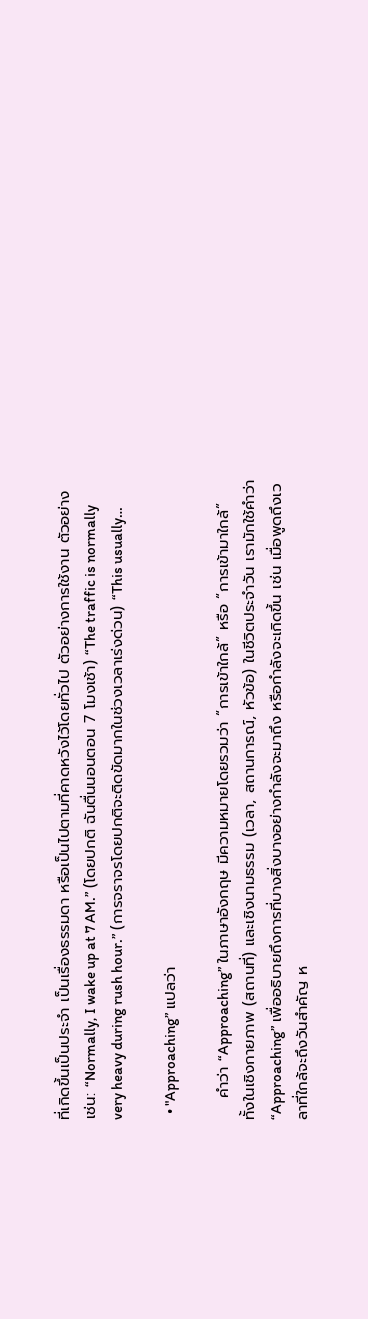ที่เกิดขึ้นเป็นประจำ เป็นเรื่องธรรมดา หรือเป็นไปตามที่คาดหวังไว้โดยทั่วไป ตัวอย่างการใช้งาน ตัวอย่างเช่น: “Normally, I wake up at 7 AM.” (โดยปกติ ฉันตื่นนอนตอน 7 โมงเช้า) “The traffic is normally very heavy during rush hour.” (การจราจรโดยปกติจะติดขัดมากในช่วงเวลาเร่งด่วน) “This usually…

  • "Approaching” แปลว่า

    คำว่า “Approaching” ในภาษาอังกฤษ มีความหมายโดยรวมว่า “การเข้าใกล้” หรือ “การเข้ามาใกล้” ทั้งในเชิงกายภาพ (สถานที่) และเชิงนามธรรม (เวลา, สถานการณ์, หัวข้อ) ในชีวิตประจำวัน เรามักใช้คำว่า “Approaching” เพื่ออธิบายถึงการที่บางสิ่งบางอย่างกำลังจะมาถึง หรือกำลังจะเกิดขึ้น เช่น เมื่อพูดถึงเวลาที่ใกล้จะถึงวันสำคัญ ห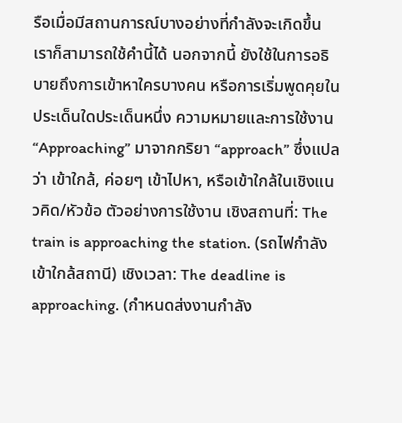รือเมื่อมีสถานการณ์บางอย่างที่กำลังจะเกิดขึ้น เราก็สามารถใช้คำนี้ได้ นอกจากนี้ ยังใช้ในการอธิบายถึงการเข้าหาใครบางคน หรือการเริ่มพูดคุยในประเด็นใดประเด็นหนึ่ง ความหมายและการใช้งาน “Approaching” มาจากกริยา “approach” ซึ่งแปลว่า เข้าใกล้, ค่อยๆ เข้าไปหา, หรือเข้าใกล้ในเชิงแนวคิด/หัวข้อ ตัวอย่างการใช้งาน เชิงสถานที่: The train is approaching the station. (รถไฟกำลังเข้าใกล้สถานี) เชิงเวลา: The deadline is approaching. (กำหนดส่งงานกำลัง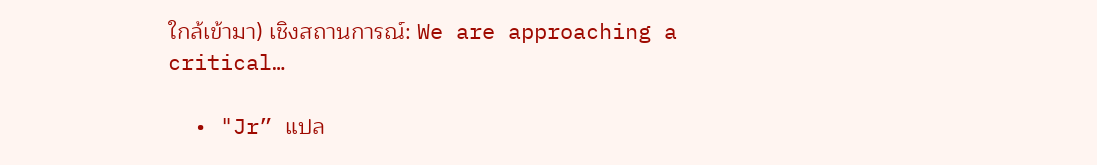ใกล้เข้ามา) เชิงสถานการณ์: We are approaching a critical…

  • "Jr” แปล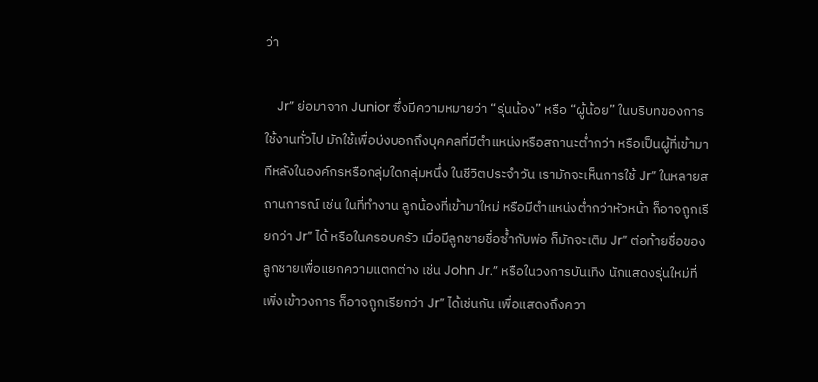ว่า

    Jr” ย่อมาจาก Junior ซึ่งมีความหมายว่า “รุ่นน้อง” หรือ “ผู้น้อย” ในบริบทของการใช้งานทั่วไป มักใช้เพื่อบ่งบอกถึงบุคคลที่มีตำแหน่งหรือสถานะต่ำกว่า หรือเป็นผู้ที่เข้ามาทีหลังในองค์กรหรือกลุ่มใดกลุ่มหนึ่ง ในชีวิตประจำวัน เรามักจะเห็นการใช้ Jr” ในหลายสถานการณ์ เช่น ในที่ทำงาน ลูกน้องที่เข้ามาใหม่ หรือมีตำแหน่งต่ำกว่าหัวหน้า ก็อาจถูกเรียกว่า Jr” ได้ หรือในครอบครัว เมื่อมีลูกชายชื่อซ้ำกับพ่อ ก็มักจะเติม Jr” ต่อท้ายชื่อของลูกชายเพื่อแยกความแตกต่าง เช่น John Jr.” หรือในวงการบันเทิง นักแสดงรุ่นใหม่ที่เพิ่งเข้าวงการ ก็อาจถูกเรียกว่า Jr” ได้เช่นกัน เพื่อแสดงถึงควา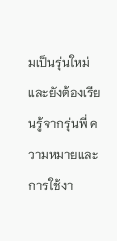มเป็นรุ่นใหม่และยังต้องเรียนรู้จากรุ่นพี่ ความหมายและการใช้งา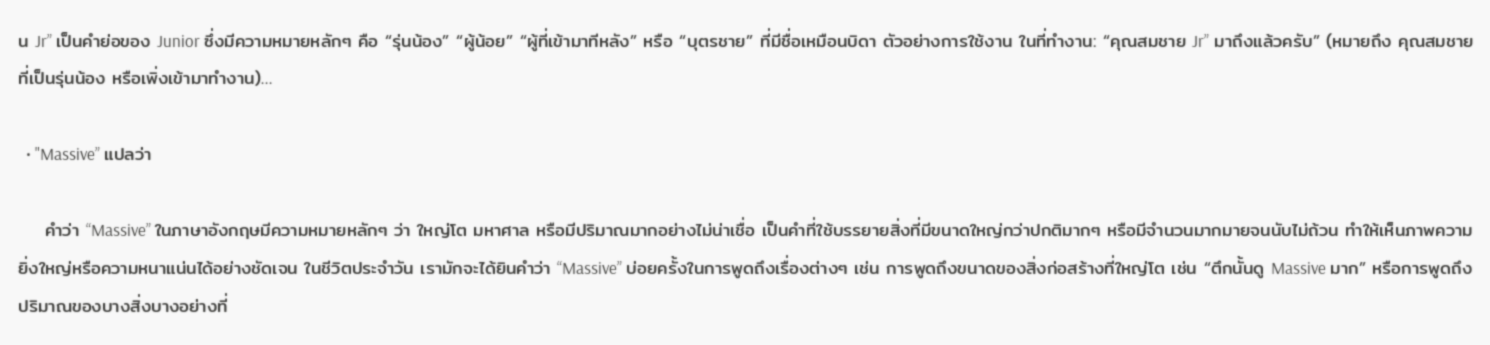น Jr” เป็นคำย่อของ Junior ซึ่งมีความหมายหลักๆ คือ “รุ่นน้อง” “ผู้น้อย” “ผู้ที่เข้ามาทีหลัง” หรือ “บุตรชาย” ที่มีชื่อเหมือนบิดา ตัวอย่างการใช้งาน ในที่ทำงาน: “คุณสมชาย Jr” มาถึงแล้วครับ” (หมายถึง คุณสมชายที่เป็นรุ่นน้อง หรือเพิ่งเข้ามาทำงาน)…

  • "Massive” แปลว่า

    คำว่า “Massive” ในภาษาอังกฤษมีความหมายหลักๆ ว่า ใหญ่โต มหาศาล หรือมีปริมาณมากอย่างไม่น่าเชื่อ เป็นคำที่ใช้บรรยายสิ่งที่มีขนาดใหญ่กว่าปกติมากๆ หรือมีจำนวนมากมายจนนับไม่ถ้วน ทำให้เห็นภาพความยิ่งใหญ่หรือความหนาแน่นได้อย่างชัดเจน ในชีวิตประจำวัน เรามักจะได้ยินคำว่า “Massive” บ่อยครั้งในการพูดถึงเรื่องต่างๆ เช่น การพูดถึงขนาดของสิ่งก่อสร้างที่ใหญ่โต เช่น “ตึกนั้นดู Massive มาก” หรือการพูดถึงปริมาณของบางสิ่งบางอย่างที่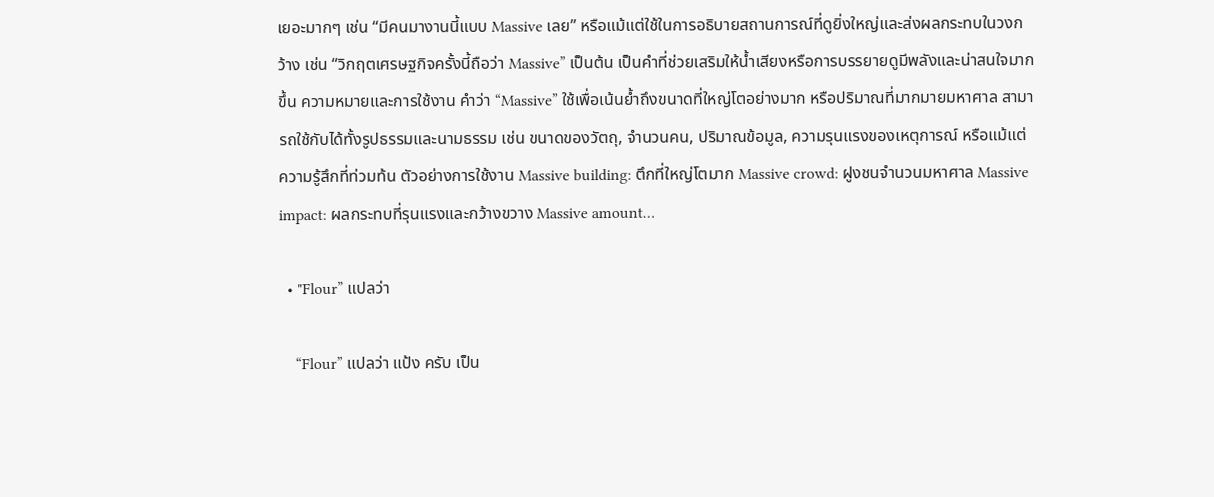เยอะมากๆ เช่น “มีคนมางานนี้แบบ Massive เลย” หรือแม้แต่ใช้ในการอธิบายสถานการณ์ที่ดูยิ่งใหญ่และส่งผลกระทบในวงกว้าง เช่น “วิกฤตเศรษฐกิจครั้งนี้ถือว่า Massive” เป็นต้น เป็นคำที่ช่วยเสริมให้น้ำเสียงหรือการบรรยายดูมีพลังและน่าสนใจมากขึ้น ความหมายและการใช้งาน คำว่า “Massive” ใช้เพื่อเน้นย้ำถึงขนาดที่ใหญ่โตอย่างมาก หรือปริมาณที่มากมายมหาศาล สามารถใช้กับได้ทั้งรูปธรรมและนามธรรม เช่น ขนาดของวัตถุ, จำนวนคน, ปริมาณข้อมูล, ความรุนแรงของเหตุการณ์ หรือแม้แต่ความรู้สึกที่ท่วมท้น ตัวอย่างการใช้งาน Massive building: ตึกที่ใหญ่โตมาก Massive crowd: ฝูงชนจำนวนมหาศาล Massive impact: ผลกระทบที่รุนแรงและกว้างขวาง Massive amount…

  • "Flour” แปลว่า

    “Flour” แปลว่า แป้ง ครับ เป็น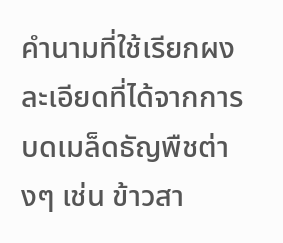คำนามที่ใช้เรียกผงละเอียดที่ได้จากการบดเมล็ดธัญพืชต่างๆ เช่น ข้าวสา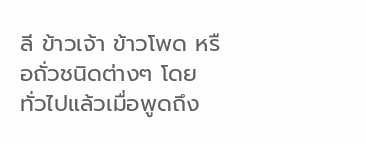ลี ข้าวเจ้า ข้าวโพด หรือถั่วชนิดต่างๆ โดยทั่วไปแล้วเมื่อพูดถึง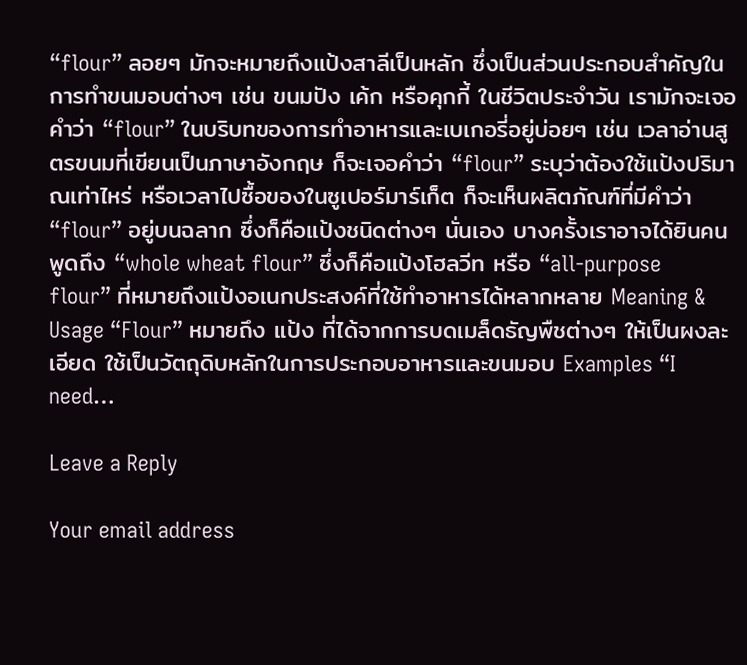“flour” ลอยๆ มักจะหมายถึงแป้งสาลีเป็นหลัก ซึ่งเป็นส่วนประกอบสำคัญในการทำขนมอบต่างๆ เช่น ขนมปัง เค้ก หรือคุกกี้ ในชีวิตประจำวัน เรามักจะเจอคำว่า “flour” ในบริบทของการทำอาหารและเบเกอรี่อยู่บ่อยๆ เช่น เวลาอ่านสูตรขนมที่เขียนเป็นภาษาอังกฤษ ก็จะเจอคำว่า “flour” ระบุว่าต้องใช้แป้งปริมาณเท่าไหร่ หรือเวลาไปซื้อของในซูเปอร์มาร์เก็ต ก็จะเห็นผลิตภัณฑ์ที่มีคำว่า “flour” อยู่บนฉลาก ซึ่งก็คือแป้งชนิดต่างๆ นั่นเอง บางครั้งเราอาจได้ยินคนพูดถึง “whole wheat flour” ซึ่งก็คือแป้งโฮลวีท หรือ “all-purpose flour” ที่หมายถึงแป้งอเนกประสงค์ที่ใช้ทำอาหารได้หลากหลาย Meaning & Usage “Flour” หมายถึง แป้ง ที่ได้จากการบดเมล็ดธัญพืชต่างๆ ให้เป็นผงละเอียด ใช้เป็นวัตถุดิบหลักในการประกอบอาหารและขนมอบ Examples “I need…

Leave a Reply

Your email address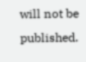will not be published.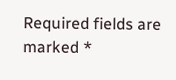Required fields are marked *